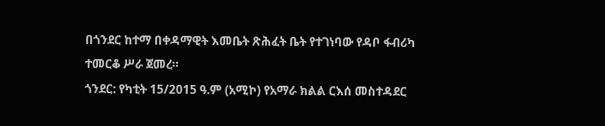በጎንደር ከተማ በቀዳማዊት እመቤት ጽሕፈት ቤት የተገነባው የዳቦ ፋብሪካ ተመርቆ ሥራ ጀመረ።
ጎንደር: የካቲት 15/2015 ዓ.ም (አሚኮ) የአማራ ክልል ርእሰ መስተዳደር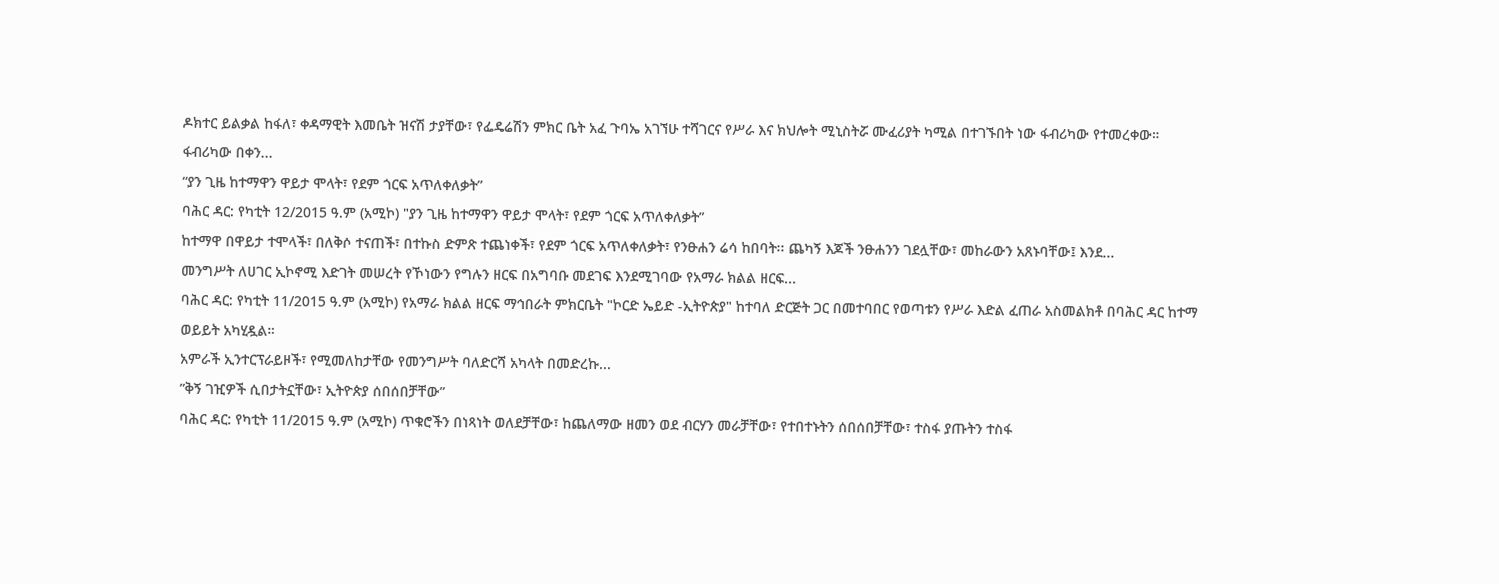ዶክተር ይልቃል ከፋለ፣ ቀዳማዊት እመቤት ዝናሽ ታያቸው፣ የፌዴሬሽን ምክር ቤት አፈ ጉባኤ አገኘሁ ተሻገርና የሥራ እና ክህሎት ሚኒስትሯ ሙፈሪያት ካሚል በተገኙበት ነው ፋብሪካው የተመረቀው።
ፋብሪካው በቀን...
“ያን ጊዜ ከተማዋን ዋይታ ሞላት፣ የደም ጎርፍ አጥለቀለቃትʺ
ባሕር ዳር: የካቲት 12/2015 ዓ.ም (አሚኮ) "ያን ጊዜ ከተማዋን ዋይታ ሞላት፣ የደም ጎርፍ አጥለቀለቃትʺ
ከተማዋ በዋይታ ተሞላች፣ በለቅሶ ተናጠች፣ በተኩስ ድምጽ ተጨነቀች፣ የደም ጎርፍ አጥለቀለቃት፣ የንፁሐን ሬሳ ከበባት፡፡ ጨካኝ እጆች ንፁሐንን ገደሏቸው፣ መከራውን አጸኑባቸው፤ እንደ...
መንግሥት ለሀገር ኢኮኖሚ እድገት መሠረት የኾነውን የግሉን ዘርፍ በአግባቡ መደገፍ እንደሚገባው የአማራ ክልል ዘርፍ...
ባሕር ዳር: የካቲት 11/2015 ዓ.ም (አሚኮ) የአማራ ክልል ዘርፍ ማኅበራት ምክርቤት "ኮርድ ኤይድ -ኢትዮጵያ" ከተባለ ድርጅት ጋር በመተባበር የወጣቱን የሥራ እድል ፈጠራ አስመልክቶ በባሕር ዳር ከተማ ወይይት አካሂዷል።
አምራች ኢንተርፕራይዞች፣ የሚመለከታቸው የመንግሥት ባለድርሻ አካላት በመድረኩ...
ʺቅኝ ገዢዎች ሲበታትኗቸው፣ ኢትዮጵያ ሰበሰበቻቸው”
ባሕር ዳር: የካቲት 11/2015 ዓ.ም (አሚኮ) ጥቁሮችን በነጻነት ወለደቻቸው፣ ከጨለማው ዘመን ወደ ብርሃን መራቻቸው፣ የተበተኑትን ሰበሰበቻቸው፣ ተስፋ ያጡትን ተስፋ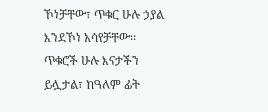ኾነቻቸው፣ ጥቁር ሁሉ ኃያል እንደኾነ አሳየቻቸው፡፡ ጥቁሮች ሁሉ እናታችን ይሏታል፣ ከዓለም ፊት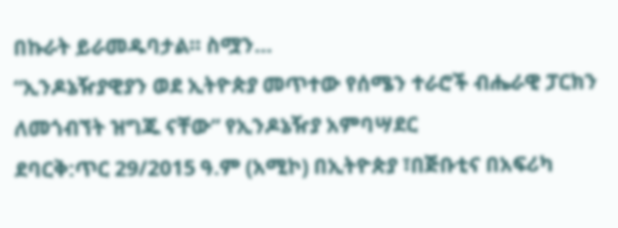በኩራት ይራመዱባታል፡፡ ስሟን...
“ኢንዶኔዥያዊያን ወደ ኢትዮጵያ መጥተው የሰሜን ተራሮች ብሔራዊ ፓርክን ለመጎብኘት ዝግጁ ናቸው” የኢንዶኔዥያ አምባሣደር
ደባርቅ:ጥር 29/2015 ዓ.ም (አሚኮ) በኢትዮጵያ ፣በጅቡቲና በአፍሪካ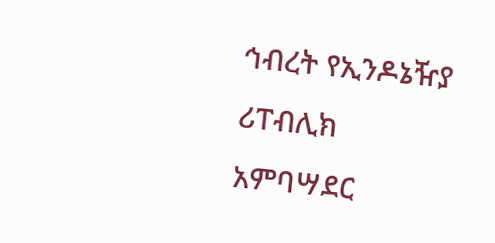ኅብረት የኢንዶኔዥያ ሪፐብሊክ አምባሣደር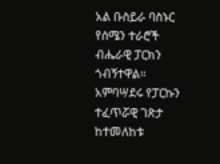አል ቡስይራ ባስኑር የሰሜን ተራሮች ብሔራዊ ፓርክን ጎብኝተዋል።
አምባሣደሩ የፓርኩን ተፈጥሯዊ ገጽታ ከተመለከቱ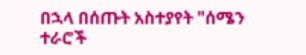በኋላ በሰጡት አስተያየት "ሰሜን ተራሮች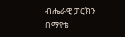ብሔራዊ ፓርክን በማየቴ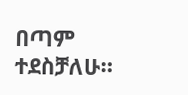በጣም ተደስቻለሁ።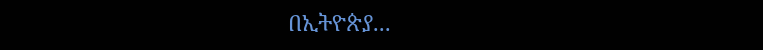በኢትዮጵያ...